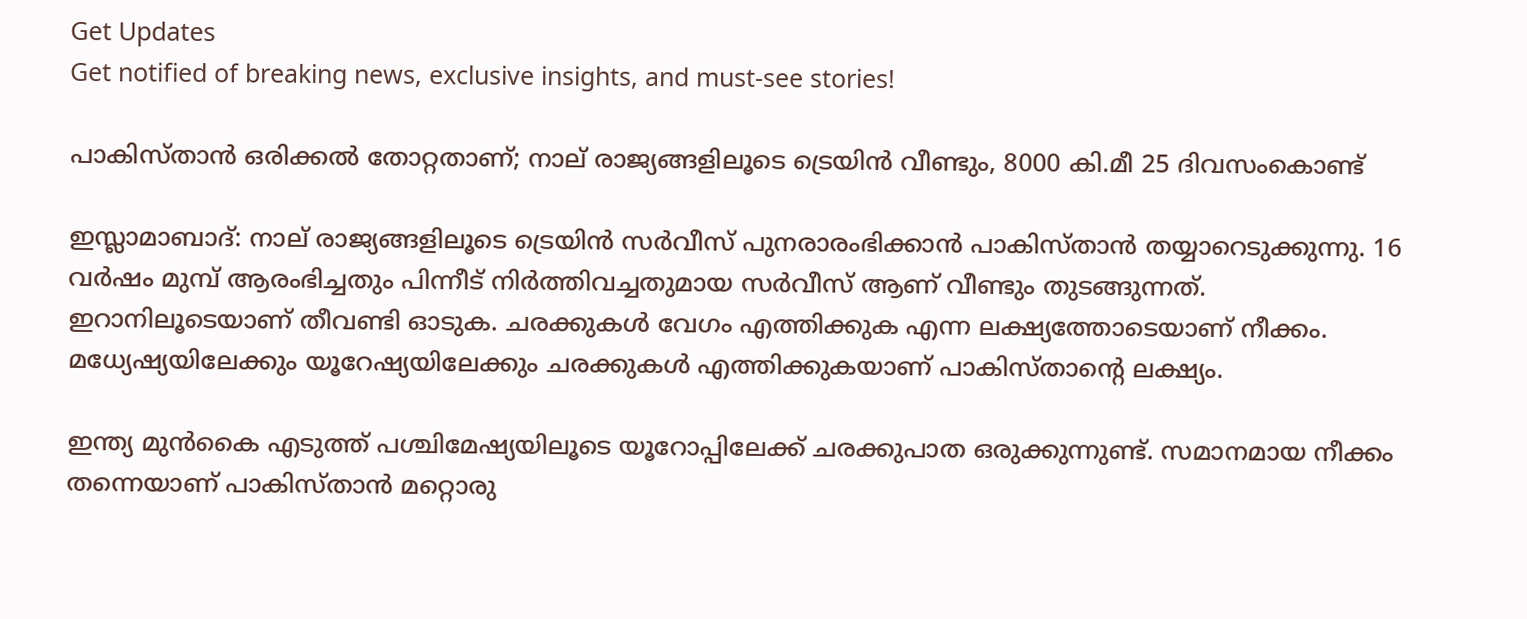Get Updates
Get notified of breaking news, exclusive insights, and must-see stories!

പാകിസ്താന്‍ ഒരിക്കല്‍ തോറ്റതാണ്; നാല് രാജ്യങ്ങളിലൂടെ ട്രെയിന്‍ വീണ്ടും, 8000 കി.മീ 25 ദിവസംകൊണ്ട്

ഇസ്ലാമാബാദ്: നാല് രാജ്യങ്ങളിലൂടെ ട്രെയിന്‍ സര്‍വീസ് പുനരാരംഭിക്കാന്‍ പാകിസ്താന്‍ തയ്യാറെടുക്കുന്നു. 16 വര്‍ഷം മുമ്പ് ആരംഭിച്ചതും പിന്നീട് നിര്‍ത്തിവച്ചതുമായ സര്‍വീസ് ആണ് വീണ്ടും തുടങ്ങുന്നത്. ഇറാനിലൂടെയാണ് തീവണ്ടി ഓടുക. ചരക്കുകള്‍ വേഗം എത്തിക്കുക എന്ന ലക്ഷ്യത്തോടെയാണ് നീക്കം. മധ്യേഷ്യയിലേക്കും യൂറേഷ്യയിലേക്കും ചരക്കുകള്‍ എത്തിക്കുകയാണ് പാകിസ്താന്റെ ലക്ഷ്യം.

ഇന്ത്യ മുന്‍കൈ എടുത്ത് പശ്ചിമേഷ്യയിലൂടെ യൂറോപ്പിലേക്ക് ചരക്കുപാത ഒരുക്കുന്നുണ്ട്. സമാനമായ നീക്കം തന്നെയാണ് പാകിസ്താന്‍ മറ്റൊരു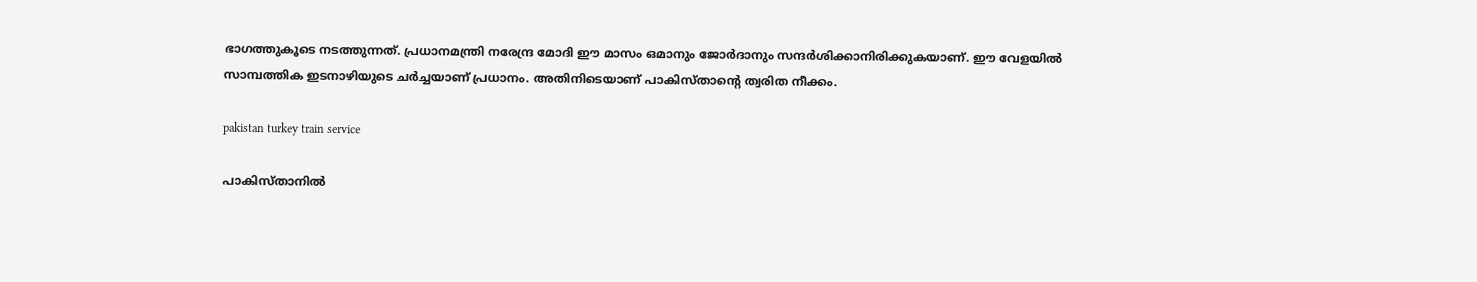ഭാഗത്തുകൂടെ നടത്തുന്നത്. പ്രധാനമന്ത്രി നരേന്ദ്ര മോദി ഈ മാസം ഒമാനും ജോര്‍ദാനും സന്ദര്‍ശിക്കാനിരിക്കുകയാണ്. ഈ വേളയില്‍ സാമ്പത്തിക ഇടനാഴിയുടെ ചര്‍ച്ചയാണ് പ്രധാനം. അതിനിടെയാണ് പാകിസ്താന്റെ ത്വരിത നീക്കം.

pakistan turkey train service

പാകിസ്താനില്‍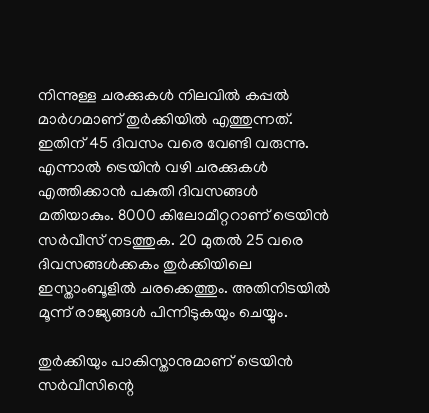നിന്നുള്ള ചരക്കുകള്‍ നിലവില്‍ കപ്പല്‍ മാര്‍ഗമാണ് തുര്‍ക്കിയില്‍ എത്തുന്നത്. ഇതിന് 45 ദിവസം വരെ വേണ്ടി വരുന്നു. എന്നാല്‍ ട്രെയിന്‍ വഴി ചരക്കുകള്‍ എത്തിക്കാന്‍ പകുതി ദിവസങ്ങള്‍ മതിയാകും. 8000 കിലോമീറ്ററാണ് ട്രെയിന്‍ സര്‍വീസ് നടത്തുക. 20 മുതല്‍ 25 വരെ ദിവസങ്ങള്‍ക്കകം തുര്‍ക്കിയിലെ ഇസ്താംബൂളില്‍ ചരക്കെത്തും. അതിനിടയില്‍ മൂന്ന് രാജ്യങ്ങള്‍ പിന്നിടുകയും ചെയ്യും.

തുര്‍ക്കിയും പാകിസ്താനുമാണ് ട്രെയിന്‍ സര്‍വീസിന്റെ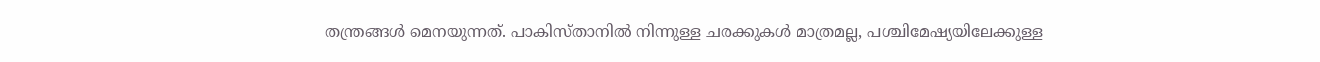തന്ത്രങ്ങള്‍ മെനയുന്നത്. പാകിസ്താനില്‍ നിന്നുള്ള ചരക്കുകള്‍ മാത്രമല്ല, പശ്ചിമേഷ്യയിലേക്കുള്ള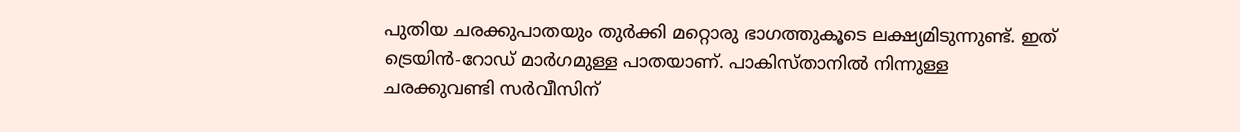പുതിയ ചരക്കുപാതയും തുര്‍ക്കി മറ്റൊരു ഭാഗത്തുകൂടെ ലക്ഷ്യമിടുന്നുണ്ട്. ഇത് ട്രെയിന്‍-റോഡ് മാര്‍ഗമുള്ള പാതയാണ്. പാകിസ്താനില്‍ നിന്നുള്ള ചരക്കുവണ്ടി സര്‍വീസിന്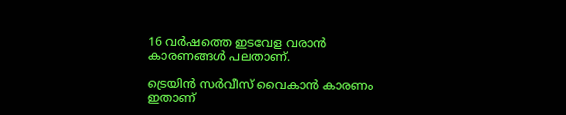16 വര്‍ഷത്തെ ഇടവേള വരാന്‍ കാരണങ്ങള്‍ പലതാണ്.

ട്രെയിന്‍ സര്‍വീസ് വൈകാന്‍ കാരണം ഇതാണ്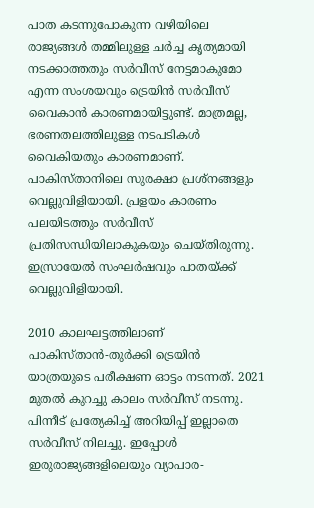പാത കടന്നുപോകുന്ന വഴിയിലെ രാജ്യങ്ങള്‍ തമ്മിലുള്ള ചര്‍ച്ച കൃത്യമായി നടക്കാത്തതും സര്‍വീസ് നേട്ടമാകുമോ എന്ന സംശയവും ട്രെയിന്‍ സര്‍വീസ് വൈകാന്‍ കാരണമായിട്ടുണ്ട്. മാത്രമല്ല, ഭരണതലത്തിലുള്ള നടപടികള്‍ വൈകിയതും കാരണമാണ്. പാകിസ്താനിലെ സുരക്ഷാ പ്രശ്‌നങ്ങളും വെല്ലുവിളിയായി. പ്രളയം കാരണം പലയിടത്തും സര്‍വീസ് പ്രതിസന്ധിയിലാകുകയും ചെയ്തിരുന്നു. ഇസ്രായേല്‍ സംഘര്‍ഷവും പാതയ്ക്ക് വെല്ലുവിളിയായി.

2010 കാലഘട്ടത്തിലാണ് പാകിസ്താന്‍-തുര്‍ക്കി ട്രെയിന്‍ യാത്രയുടെ പരീക്ഷണ ഓട്ടം നടന്നത്. 2021 മുതല്‍ കുറച്ചു കാലം സര്‍വീസ് നടന്നു. പിന്നീട് പ്രത്യേകിച്ച് അറിയിപ്പ് ഇല്ലാതെ സര്‍വീസ് നിലച്ചു. ഇപ്പോള്‍ ഇരുരാജ്യങ്ങളിലെയും വ്യാപാര-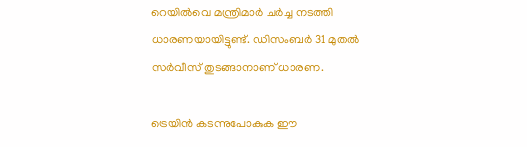റെയില്‍വെ മന്ത്രിമാര്‍ ചര്‍ച്ച നടത്തി ധാരണയായിട്ടുണ്ട്. ഡിസംബര്‍ 31 മുതല്‍ സര്‍വീസ് തുടങ്ങാനാണ് ധാരണ.

ട്രെയിന്‍ കടന്നുപോകുക ഈ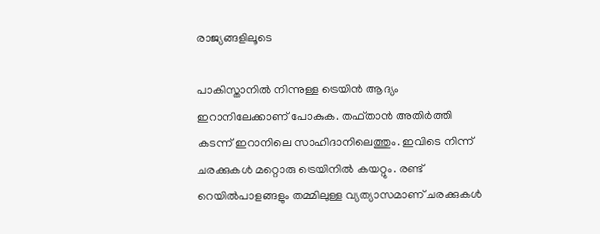രാജ്യങ്ങളിലൂടെ

പാകിസ്താനില്‍ നിന്നുള്ള ട്രെയിന്‍ ആദ്യം ഇറാനിലേക്കാണ് പോകുക. തഫ്താന്‍ അതിര്‍ത്തി കടന്ന് ഇറാനിലെ സാഹിദാനിലെത്തും. ഇവിടെ നിന്ന് ചരക്കുകള്‍ മറ്റൊരു ട്രെയിനില്‍ കയറ്റും. രണ്ട് റെയില്‍പാളങ്ങളും തമ്മിലുള്ള വ്യത്യാസമാണ് ചരക്കുകള്‍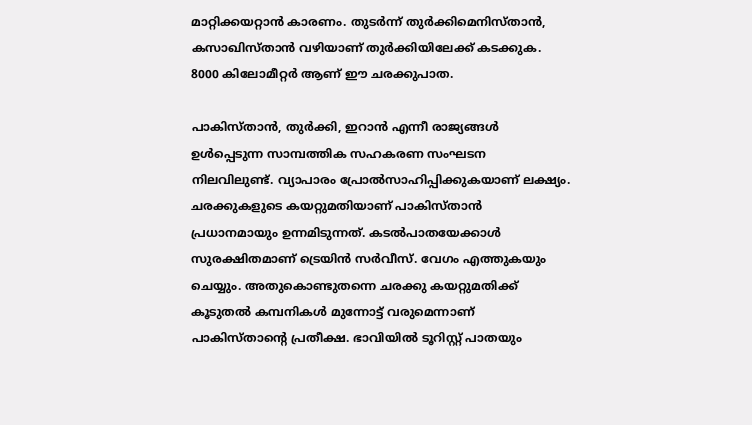മാറ്റിക്കയറ്റാന്‍ കാരണം. തുടര്‍ന്ന് തുര്‍ക്കിമെനിസ്താന്‍, കസാഖിസ്താന്‍ വഴിയാണ് തുര്‍ക്കിയിലേക്ക് കടക്കുക. 8000 കിലോമീറ്റര്‍ ആണ് ഈ ചരക്കുപാത.

പാകിസ്താന്‍, തുര്‍ക്കി, ഇറാന്‍ എന്നീ രാജ്യങ്ങള്‍ ഉള്‍പ്പെടുന്ന സാമ്പത്തിക സഹകരണ സംഘടന നിലവിലുണ്ട്. വ്യാപാരം പ്രോല്‍സാഹിപ്പിക്കുകയാണ് ലക്ഷ്യം. ചരക്കുകളുടെ കയറ്റുമതിയാണ് പാകിസ്താന്‍ പ്രധാനമായും ഉന്നമിടുന്നത്. കടല്‍പാതയേക്കാള്‍ സുരക്ഷിതമാണ് ട്രെയിന്‍ സര്‍വീസ്. വേഗം എത്തുകയും ചെയ്യും. അതുകൊണ്ടുതന്നെ ചരക്കു കയറ്റുമതിക്ക് കൂടുതല്‍ കമ്പനികള്‍ മുന്നോട്ട് വരുമെന്നാണ് പാകിസ്താന്റെ പ്രതീക്ഷ. ഭാവിയില്‍ ടൂറിസ്റ്റ് പാതയും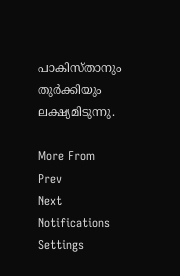പാകിസ്താനും തുര്‍ക്കിയും ലക്ഷ്യമിടുന്നു.

More From
Prev
Next
Notifications
Settings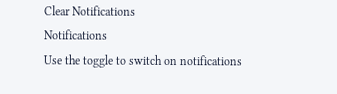Clear Notifications
Notifications
Use the toggle to switch on notifications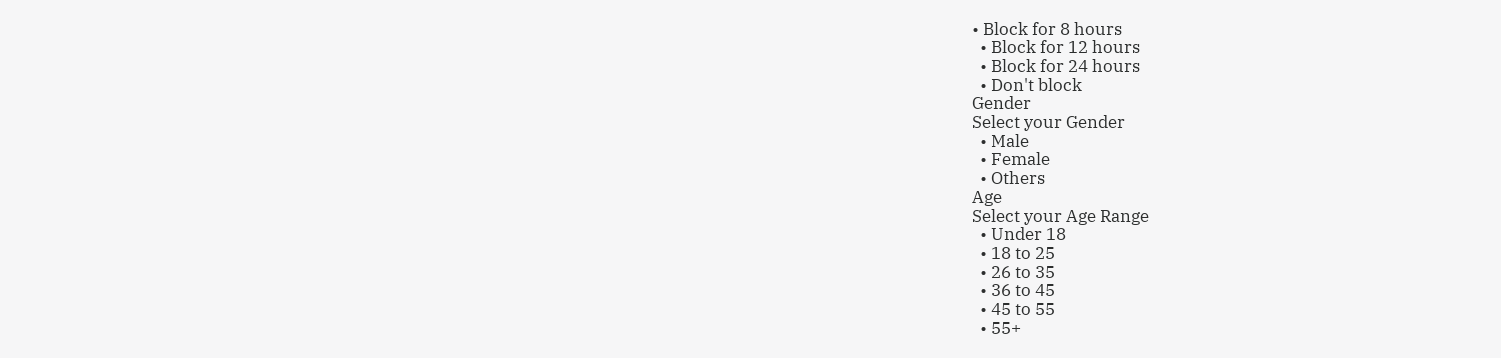• Block for 8 hours
  • Block for 12 hours
  • Block for 24 hours
  • Don't block
Gender
Select your Gender
  • Male
  • Female
  • Others
Age
Select your Age Range
  • Under 18
  • 18 to 25
  • 26 to 35
  • 36 to 45
  • 45 to 55
  • 55+